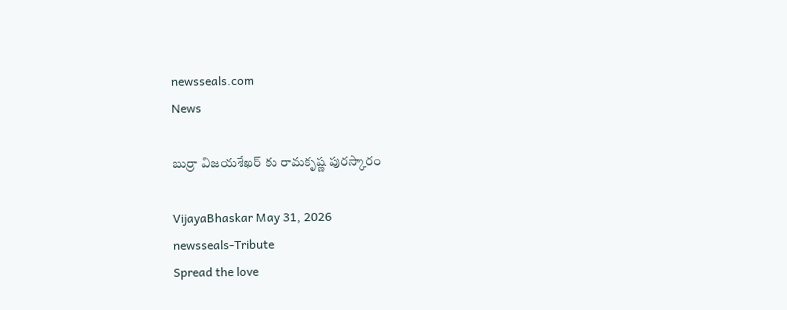newsseals.com
News

బుర్రా విజ‌య‌శేఖ‌ర్ కు రామ‌కృష్ణ పుర‌స్కారం

VijayaBhaskar May 31, 2026
newsseals-Tribute
Spread the love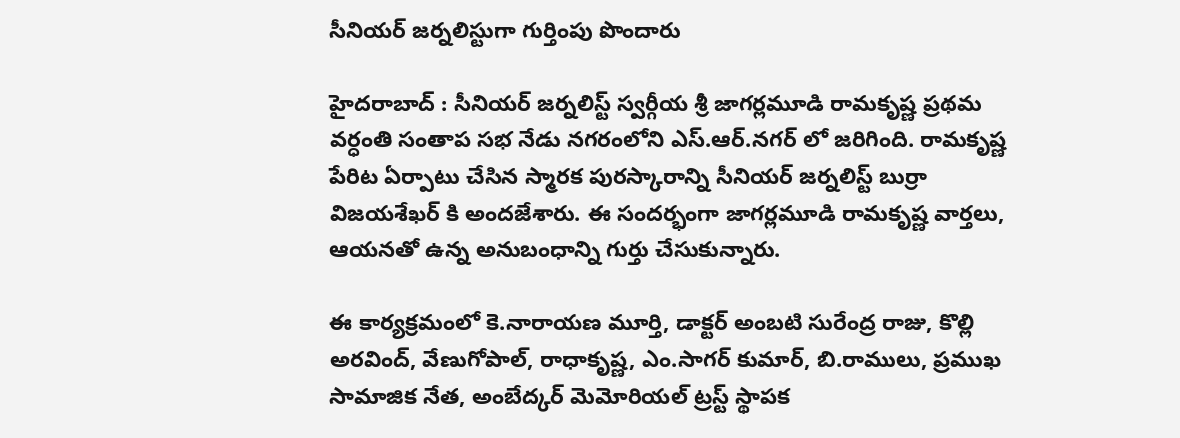సీనియ‌ర్ జ‌ర్న‌లిస్టుగా గుర్తింపు పొందారు

హైద‌రాబాద్ : సీనియర్ జర్నలిస్ట్ స్వర్గీయ శ్రీ జాగర్లమూడి రామకృష్ణ ప్రథమ వర్ధంతి సంతాప సభ నేడు నగరంలోని ఎస్.ఆర్.నగర్ లో జరిగింది. రామకృష్ణ పేరిట ఏర్పాటు చేసిన స్మారక పురస్కారాన్ని సీనియర్ జర్నలిస్ట్ బుర్రా విజయశేఖర్ కి అందజేశారు. ఈ సందర్భంగా జాగర్లమూడి రామకృష్ణ వార్తలు, ఆయనతో ఉన్న అనుబంధాన్ని గుర్తు చేసుకున్నారు.

ఈ కార్యక్రమంలో కె.నారాయణ మూర్తి, డాక్టర్ అంబటి సురేంద్ర రాజు, కొల్లి అరవింద్, వేణుగోపాల్, రాధాకృష్ణ, ఎం.సాగర్ కుమార్, బి.రాములు, ప్రముఖ సామాజిక నేత, అంబేద్కర్ మెమోరియల్ ట్రస్ట్ స్థాపక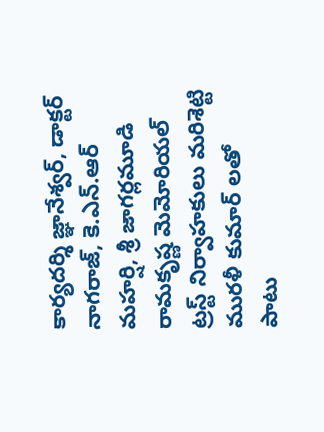కార్యదర్శి జ్ఞానేశ్వర్, డాక్టర్ నాగరాజ్, కె.ఎన్.ఆర్ మహర్షి, శ్రీ జాగర్లమూడి రామకృష్ణ మెమోరియల్ ట్రస్ట్ నిర్వాహకులు మరిశెట్టి మురళీ కుమార్ లతో పాటు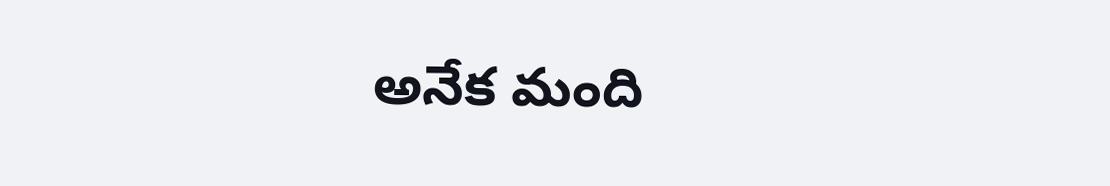అనేక మంది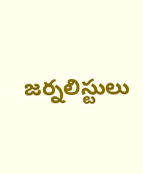జర్నలిస్టులు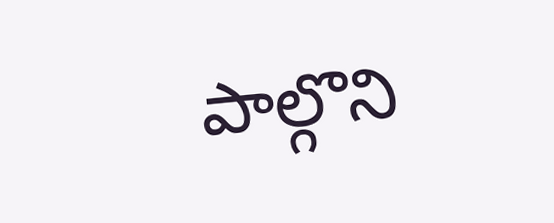పాల్గొని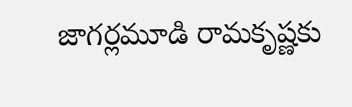జాగర్లమూడి రామకృష్ణకు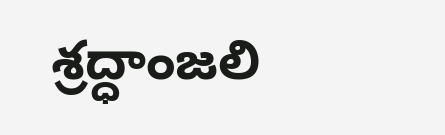శ్రద్ధాంజలి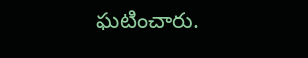ఘటించారు.